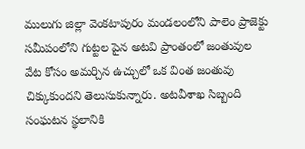ములుగు జిల్లా వెంకటాపురం మండలంలోని పాలెం ప్రాజెక్టు సమీపంలోని గుట్టల పైన అటవి ప్రాంతంలో జంతువుల వేట కోసం అమర్చిన ఉచ్చులో ఒక వింత జంతువు చిక్కుకుందని తెలుసుకున్నారు. అటవీశాఖ సిబ్బంది సంఘటన స్థలానికి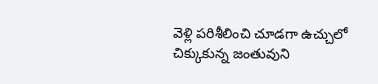వెళ్లి పరిశీలించి చూడగా ఉచ్చులో చిక్కుకున్న జంతువుని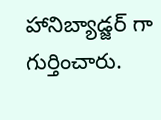హానిబ్యాడ్జర్ గా గుర్తించారు.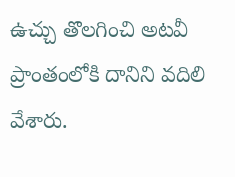ఉచ్చు తొలగించి అటవీ ప్రాంతంలోకి దానిని వదిలి వేశారు.